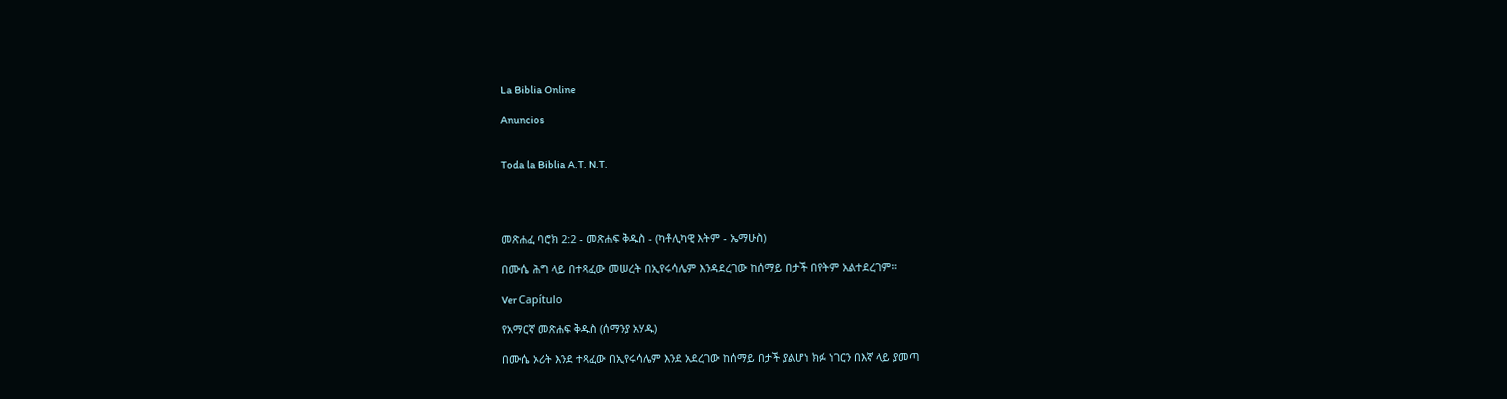La Biblia Online

Anuncios


Toda la Biblia A.T. N.T.




መጽሐፈ ባሮክ 2:2 - መጽሐፍ ቅዱስ - (ካቶሊካዊ እትም - ኤማሁስ)

በሙሴ ሕግ ላይ በተጻፈው መሠረት በኢየሩሳሌም እንዳደረገው ከሰማይ በታች በየትም አልተደረገም።

Ver Capítulo

የአማርኛ መጽሐፍ ቅዱስ (ሰማንያ አሃዱ)

በሙሴ ኦሪት እንደ ተጻፈው በኢየሩሳሌም እንደ አደረገው ከሰማይ በታች ያልሆነ ክፉ ነገርን በእኛ ላይ ያመጣ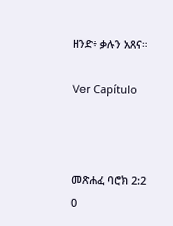ዘንድ፥ ቃሉን አጸና።

Ver Capítulo



መጽሐፈ ባሮክ 2:2
0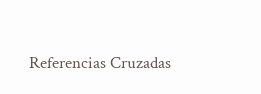Referencias Cruzadas